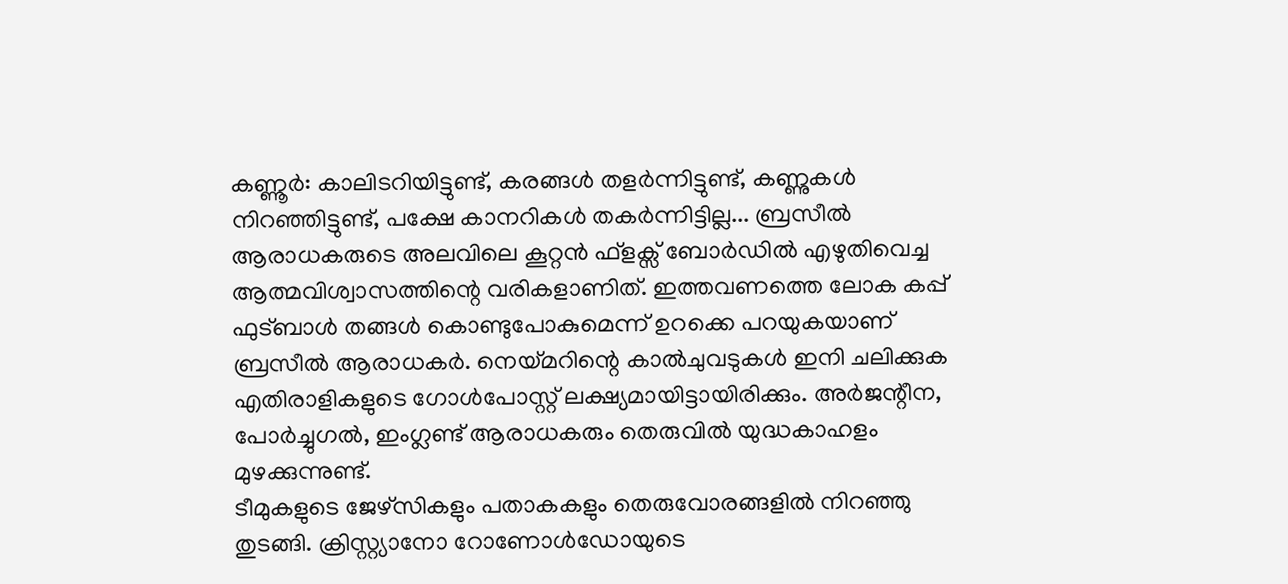കണ്ണൂർ: കാലിടറിയിട്ടുണ്ട്, കരങ്ങൾ തളർന്നിട്ടുണ്ട്, കണ്ണുകൾ നിറഞ്ഞിട്ടുണ്ട്, പക്ഷേ കാനറികൾ തകർന്നിട്ടില്ല... ബ്രസീൽ ആരാധകരുടെ അലവിലെ കൂറ്റൻ ഫ്ളക്സ് ബോർഡിൽ എഴുതിവെച്ച ആത്മവിശ്വാസത്തിന്റെ വരികളാണിത്. ഇത്തവണത്തെ ലോക കപ്പ് ഫുട്ബാൾ തങ്ങൾ കൊണ്ടുപോകുമെന്ന് ഉറക്കെ പറയുകയാണ് ബ്രസീൽ ആരാധകർ. നെയ്മറിന്റെ കാൽചുവടുകൾ ഇനി ചലിക്കുക എതിരാളികളുടെ ഗോൾപോസ്റ്റ് ലക്ഷ്യമായിട്ടായിരിക്കും. അർജന്റീന, പോർച്ചുഗൽ, ഇംഗ്ലണ്ട് ആരാധകരും തെരുവിൽ യുദ്ധകാഹളം മുഴക്കുന്നുണ്ട്.
ടീമുകളുടെ ജേഴ്സികളും പതാകകളും തെരുവോരങ്ങളിൽ നിറഞ്ഞു തുടങ്ങി. ക്രിസ്റ്റ്യാനോ റോണോൾഡോയുടെ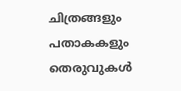ചിത്രങ്ങളും പതാകകളും തെരുവുകൾ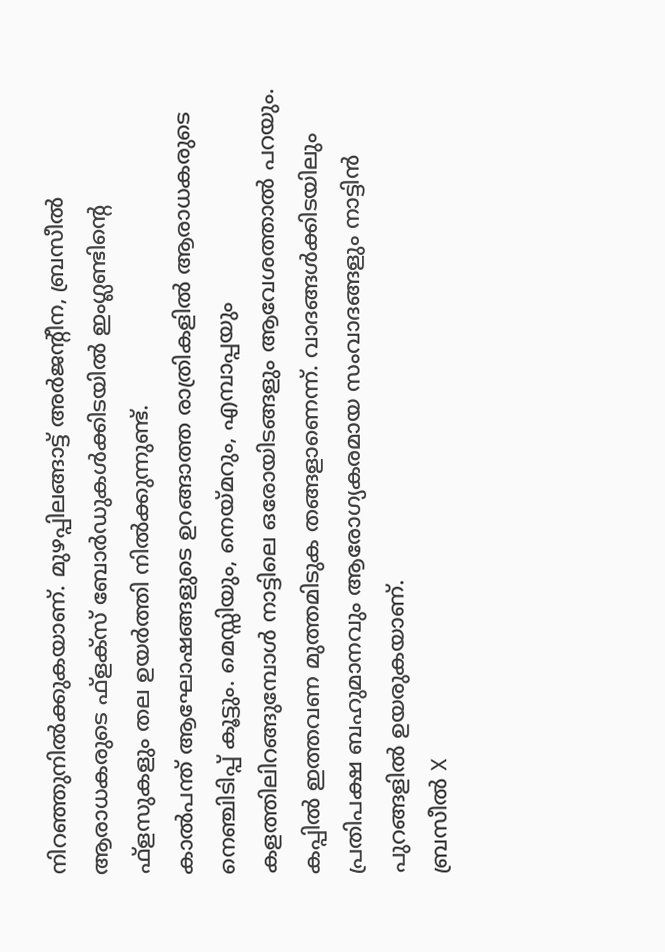നിറഞ്ഞുനിൽക്കുകയാണ്. മുഴപ്പിലങ്ങാട്ട് അർജന്റീന, ബ്രസീൽ ആരാധകരുടെ ഫ്ളക്സ് ബോർഡുകൾക്കിടയിൽ ഇംഗ്ലണ്ടിന്റെ ഫ്ളസുകളും തല ഉയർത്തി നിൽക്കുന്നുണ്ട്.
കാൽപന്ത് ആഘോഷങ്ങളുടെ ഉറങ്ങാത്ത രാത്രികളിൽ ആരാധകരുടെ നെഞ്ചിടിപ്പ് കൂട്ടും. മെസ്സിയും, നെയ്മറും, എമ്പാപ്പയും കളത്തിലിറങ്ങുമ്പോൾ നാട്ടിലെ ഒരോയിടങ്ങളും ആവേശത്താൽ പറയും. കപ്പിൽ ഇത്തവണ മുത്തമിടുക തങ്ങളാണെന്ന്. വാദങ്ങൾക്കിടയിലും പ്രതിപക്ഷ ബഹുമാനവും ആരോഗ്യകരമായ സംവാദങ്ങളും നാട്ടിൻ പുറങ്ങളിൽ ഉയരുകയാണ്.
ബ്രസീൽ X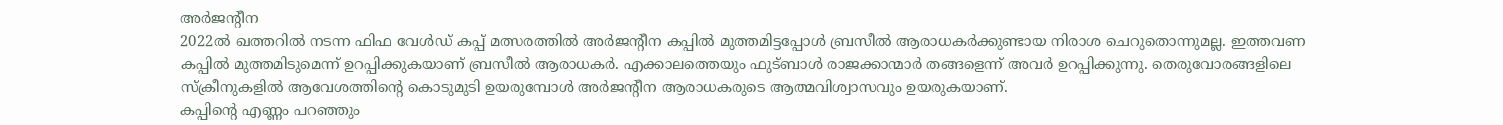അർജന്റീന
2022ൽ ഖത്തറിൽ നടന്ന ഫിഫ വേൾഡ് കപ്പ് മത്സരത്തിൽ അർജന്റീന കപ്പിൽ മുത്തമിട്ടപ്പോൾ ബ്രസീൽ ആരാധകർക്കുണ്ടായ നിരാശ ചെറുതൊന്നുമല്ല. ഇത്തവണ കപ്പിൽ മുത്തമിടുമെന്ന് ഉറപ്പിക്കുകയാണ് ബ്രസീൽ ആരാധകർ. എക്കാലത്തെയും ഫുട്ബാൾ രാജക്കാന്മാർ തങ്ങളെന്ന് അവർ ഉറപ്പിക്കുന്നു. തെരുവോരങ്ങളിലെ സ്ക്രീനുകളിൽ ആവേശത്തിന്റെ കൊടുമുടി ഉയരുമ്പോൾ അർജന്റീന ആരാധകരുടെ ആത്മവിശ്വാസവും ഉയരുകയാണ്.
കപ്പിന്റെ എണ്ണം പറഞ്ഞും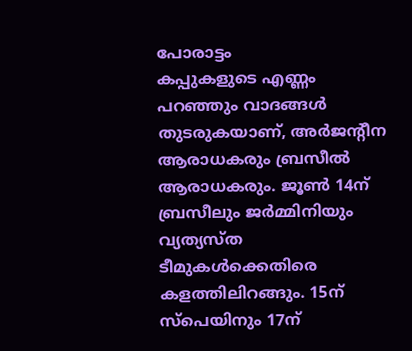പോരാട്ടം
കപ്പുകളുടെ എണ്ണം പറഞ്ഞും വാദങ്ങൾ തുടരുകയാണ്, അർജന്റീന ആരാധകരും ബ്രസീൽ ആരാധകരും. ജൂൺ 14ന് ബ്രസീലും ജർമ്മിനിയും വ്യത്യസ്ത ടീമുകൾക്കെതിരെ കളത്തിലിറങ്ങും. 15ന് സ്പെയിനും 17ന്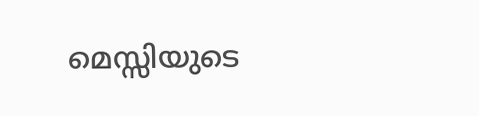മെസ്സിയുടെ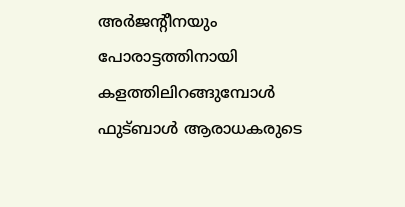അർജന്റീനയും പോരാട്ടത്തിനായി കളത്തിലിറങ്ങുമ്പോൾ ഫുട്ബാൾ ആരാധകരുടെ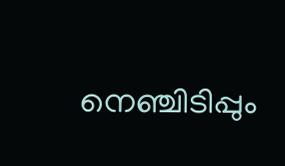നെഞ്ചിടിപ്പും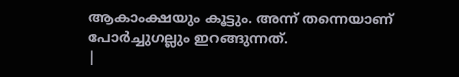ആകാംക്ഷയും കൂട്ടും. അന്ന് തന്നെയാണ് പോർച്ചുഗല്ലും ഇറങ്ങുന്നത്.
|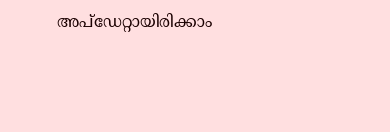അപ്ഡേറ്റായിരിക്കാം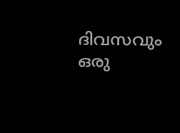ദിവസവും
ഒരു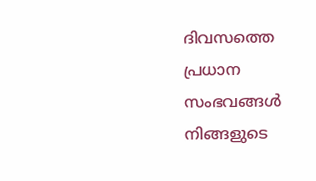ദിവസത്തെ പ്രധാന സംഭവങ്ങൾ നിങ്ങളുടെ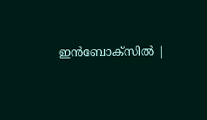ഇൻബോക്സിൽ |